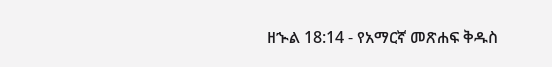ዘኍል 18:14 - የአማርኛ መጽሐፍ ቅዱስ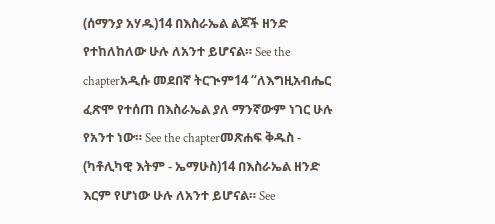(ሰማንያ አሃዱ)14 በእስራኤል ልጆች ዘንድ የተከለከለው ሁሉ ለአንተ ይሆናል። See the chapterአዲሱ መደበኛ ትርጒም14 “ለእግዚአብሔር ፈጽሞ የተሰጠ በእስራኤል ያለ ማንኛውም ነገር ሁሉ የአንተ ነው። See the chapterመጽሐፍ ቅዱስ - (ካቶሊካዊ እትም - ኤማሁስ)14 በእስራኤል ዘንድ እርም የሆነው ሁሉ ለአንተ ይሆናል። See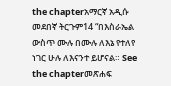the chapterአማርኛ አዲሱ መደበኛ ትርጉም14 “በእስራኤል ውስጥ ሙሉ በሙሉ ለእኔ የተለየ ነገር ሁሉ ለእናንተ ይሆናል። See the chapterመጽሐፍ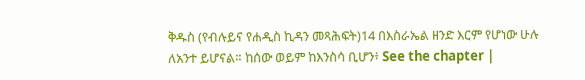ቅዱስ (የብሉይና የሐዲስ ኪዳን መጻሕፍት)14 በእስራኤል ዘንድ እርም የሆነው ሁሉ ለአንተ ይሆናል። ከሰው ወይም ከእንስሳ ቢሆን፥ See the chapter |